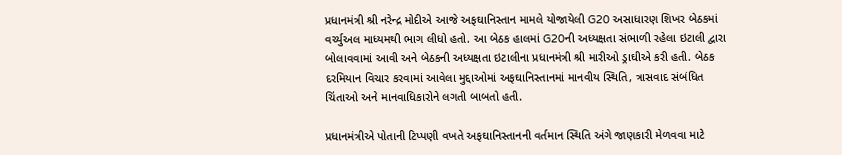પ્રધાનમંત્રી શ્રી નરેન્દ્ર મોદીએ આજે અફઘાનિસ્તાન મામલે યોજાયેલી G20 અસાધારણ શિખર બેઠકમાં વર્ચ્યુઅલ માધ્યમથી ભાગ લીધો હતો. આ બેઠક હાલમાં G20ની અધ્યક્ષતા સંભાળી રહેલા ઇટાલી દ્વારા બોલાવવામાં આવી અને બેઠકની અધ્યક્ષતા ઇટાલીના પ્રધાનમંત્રી શ્રી મારીઓ ડ્રાઘીએ કરી હતી. બેઠક દરમિયાન વિચાર કરવામાં આવેલા મુદ્દાઓમાં અફઘાનિસ્તાનમાં માનવીય સ્થિતિ, ત્રાસવાદ સંબંધિત ચિંતાઓ અને માનવાધિકારોને લગતી બાબતો હતી.

પ્રધાનમંત્રીએ પોતાની ટિપ્પણી વખતે અફઘાનિસ્તાનની વર્તમાન સ્થિતિ અંગે જાણકારી મેળવવા માટે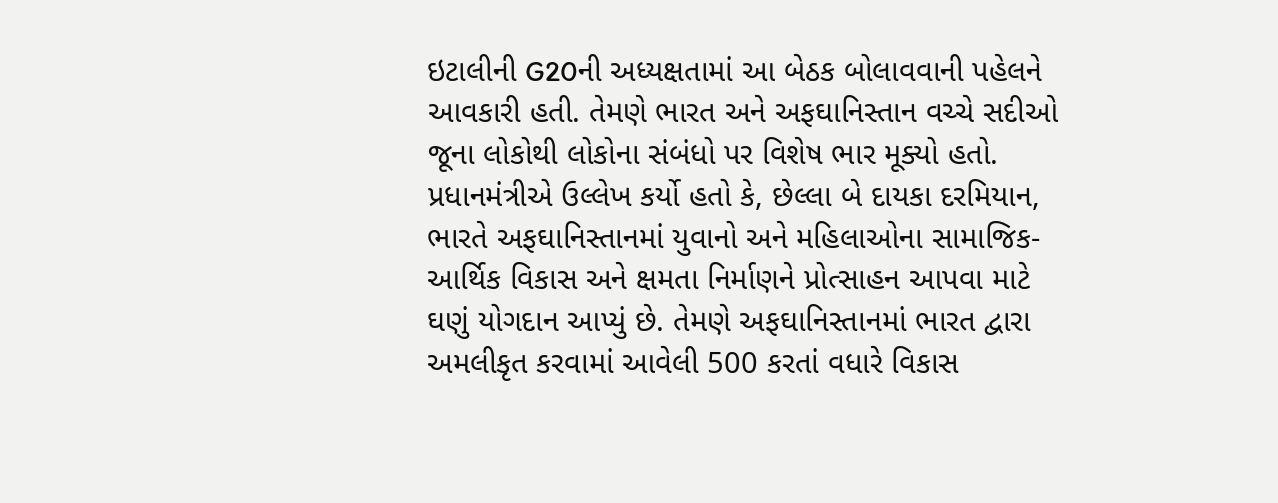ઇટાલીની G20ની અધ્યક્ષતામાં આ બેઠક બોલાવવાની પહેલને આવકારી હતી. તેમણે ભારત અને અફઘાનિસ્તાન વચ્ચે સદીઓ જૂના લોકોથી લોકોના સંબંધો પર વિશેષ ભાર મૂક્યો હતો. પ્રધાનમંત્રીએ ઉલ્લેખ કર્યો હતો કે, છેલ્લા બે દાયકા દરમિયાન, ભારતે અફઘાનિસ્તાનમાં યુવાનો અને મહિલાઓના સામાજિક-આર્થિક વિકાસ અને ક્ષમતા નિર્માણને પ્રોત્સાહન આપવા માટે ઘણું યોગદાન આપ્યું છે. તેમણે અફઘાનિસ્તાનમાં ભારત દ્વારા અમલીકૃત કરવામાં આવેલી 500 કરતાં વધારે વિકાસ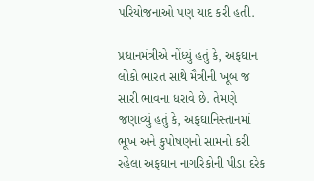પરિયોજનાઓ પણ યાદ કરી હતી.

પ્રધાનમંત્રીએ નોંધ્યું હતું કે, અફઘાન લોકો ભારત સાથે મૈત્રીની ખૂબ જ સારી ભાવના ધરાવે છે. તેમણે જણાવ્યું હતું કે, અફઘાનિસ્તાનમાં ભૂખ અને કુપોષણનો સામનો કરી રહેલા અફઘાન નાગરિકોની પીડા દરેક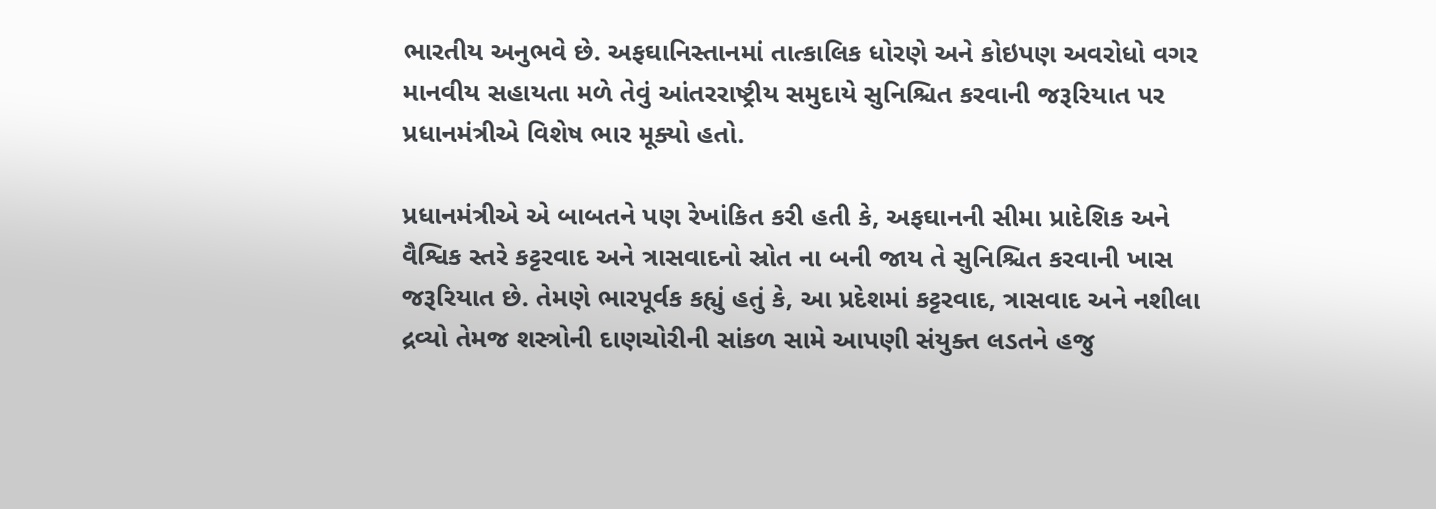ભારતીય અનુભવે છે. અફઘાનિસ્તાનમાં તાત્કાલિક ધોરણે અને કોઇપણ અવરોધો વગર માનવીય સહાયતા મળે તેવું આંતરરાષ્ટ્રીય સમુદાયે સુનિશ્ચિત કરવાની જરૂરિયાત પર પ્રધાનમંત્રીએ વિશેષ ભાર મૂક્યો હતો.

પ્રધાનમંત્રીએ એ બાબતને પણ રેખાંકિત કરી હતી કે, અફઘાનની સીમા પ્રાદેશિક અને વૈશ્વિક સ્તરે કટ્ટરવાદ અને ત્રાસવાદનો સ્રોત ના બની જાય તે સુનિશ્ચિત કરવાની ખાસ જરૂરિયાત છે. તેમણે ભારપૂર્વક કહ્યું હતું કે, આ પ્રદેશમાં કટ્ટરવાદ, ત્રાસવાદ અને નશીલા દ્રવ્યો તેમજ શસ્ત્રોની દાણચોરીની સાંકળ સામે આપણી સંયુક્ત લડતને હજુ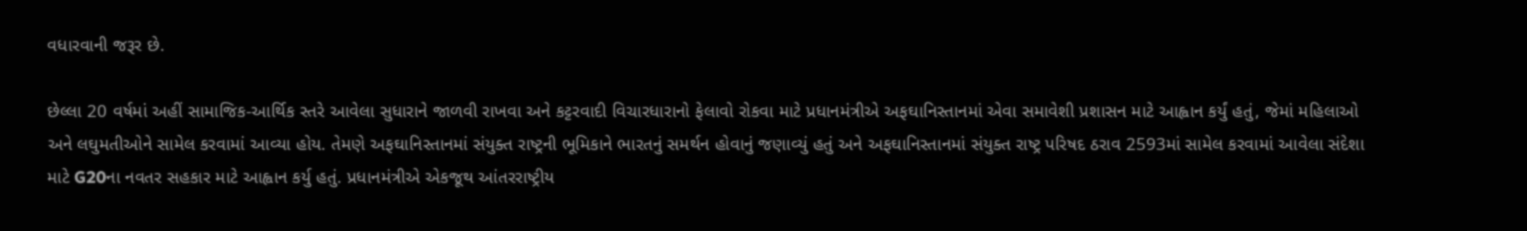વધારવાની જરૂર છે.

છેલ્લા 20 વર્ષમાં અહીં સામાજિક-આર્થિક સ્તરે આવેલા સુધારાને જાળવી રાખવા અને કટ્ટરવાદી વિચારધારાનો ફેલાવો રોકવા માટે પ્રધાનમંત્રીએ અફઘાનિસ્તાનમાં એવા સમાવેશી પ્રશાસન માટે આહ્વાન કર્યું હતું, જેમાં મહિલાઓ અને લઘુમતીઓને સામેલ કરવામાં આવ્યા હોય. તેમણે અફઘાનિસ્તાનમાં સંયુક્ત રાષ્ટ્રની ભૂમિકાને ભારતનું સમર્થન હોવાનું જણાવ્યું હતું અને અફઘાનિસ્તાનમાં સંયુક્ત રાષ્ટ્ર પરિષદ ઠરાવ 2593માં સામેલ કરવામાં આવેલા સંદેશા માટે G20ના નવતર સહકાર માટે આહ્વાન કર્યુ હતું. પ્રધાનમંત્રીએ એકજૂથ આંતરરાષ્ટ્રીય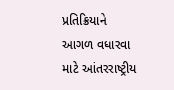પ્રતિક્રિયાને આગળ વધારવા માટે આંતરરાષ્ટ્રીય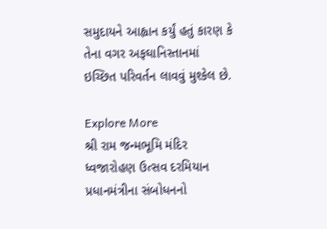સમુદાયને આહ્વાન કર્યું હતું કારણ કે તેના વગર અફઘાનિસ્તાનમાં ઇચ્છિત પરિવર્તન લાવવું મુશ્કેલ છે.

Explore More
શ્રી રામ જન્મભૂમિ મંદિર ધ્વજારોહણ ઉત્સવ દરમિયાન પ્રધાનમંત્રીના સંબોધનનો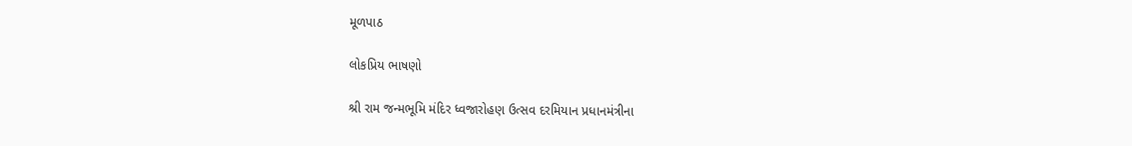મૂળપાઠ

લોકપ્રિય ભાષણો

શ્રી રામ જન્મભૂમિ મંદિર ધ્વજારોહણ ઉત્સવ દરમિયાન પ્રધાનમંત્રીના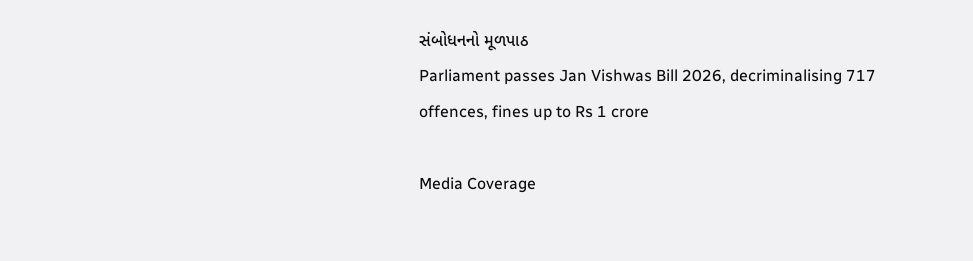સંબોધનનો મૂળપાઠ
Parliament passes Jan Vishwas Bill 2026, decriminalising 717 offences, fines up to Rs 1 crore

Media Coverage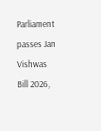Parliament passes Jan Vishwas Bill 2026,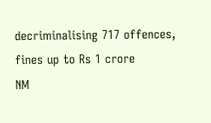decriminalising 717 offences, fines up to Rs 1 crore
NM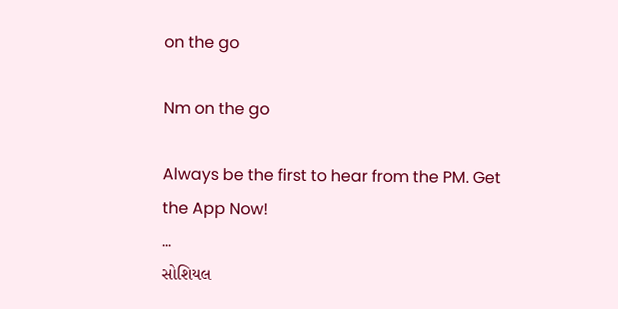on the go

Nm on the go

Always be the first to hear from the PM. Get the App Now!
...
સોશિયલ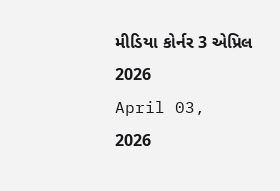મીડિયા કોર્નર 3 એપ્રિલ 2026
April 03, 2026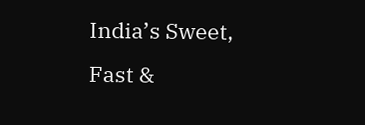India’s Sweet, Fast &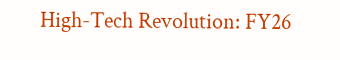High-Tech Revolution: FY26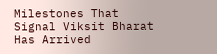Milestones That Signal Viksit Bharat Has Arrived